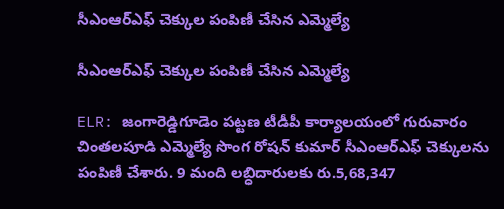సీఎంఆర్ఎఫ్ చెక్కుల పంపిణీ చేసిన ఎమ్మెల్యే

సీఎంఆర్ఎఫ్ చెక్కుల పంపిణీ చేసిన ఎమ్మెల్యే

ELR: జంగారెడ్డిగూడెం పట్టణ టీడీపీ కార్యాలయంలో గురువారం చింతలపూడి ఎమ్మెల్యే సొంగ రోషన్ కుమార్ సీఎంఆర్ఎఫ్ చెక్కులను పంపిణీ చేశారు. 9 మంది లబ్ధిదారులకు రు.5,68,347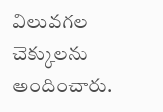విలువగల చెక్కులను అందించారు.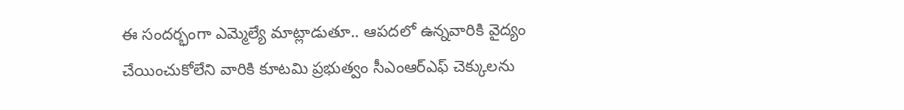ఈ సందర్భంగా ఎమ్మెల్యే మాట్లాడుతూ.. ఆపదలో ఉన్నవారికి వైద్యం చేయించుకోలేని వారికి కూటమి ప్రభుత్వం సీఎంఆర్ఎఫ్ చెక్కులను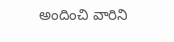అందించి వారిని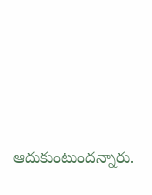ఆదుకుంటుందన్నారు.